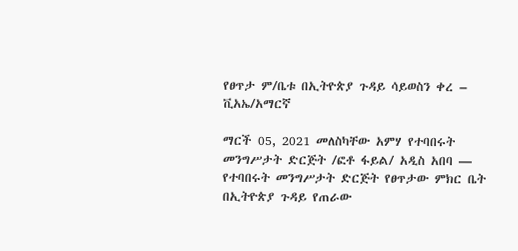የፀጥታ ም/ቤቱ በኢትዮጵያ ጉዳይ ሳይወስን ቀረ – ቪአኤ/አማርኛ

ማርች 05, 2021 መለስካቸው አምሃ የተባበሩት መንግሥታት ድርጅት /ፎቶ ፋይል/ አዲስ አበባ — የተባበሩት መንግሥታት ድርጅት የፀጥታው ምክር ቤት በኢትዮጵያ ጉዳይ የጠራው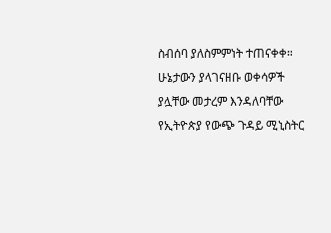ስብሰባ ያለስምምነት ተጠናቀቀ። ሁኔታውን ያላገናዘቡ ወቀሳዎች ያሏቸው መታረም እንዳለባቸው የኢትዮጵያ የውጭ ጉዳይ ሚኒስትር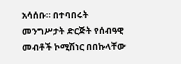አሳሰቡ። በተባበሩት መንግሥታት ድርጅት የሰብዓዊ መብቶች ኮሚሽነር በበኩላቸው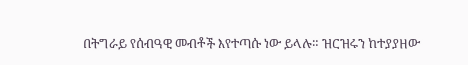በትግራይ የሰብዓዊ መብቶች እየተጣሱ ነው ይላሉ። ዝርዝሩን ከተያያዘው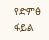የድምፅ ፋይል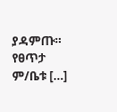ያዳምጡ። የፀጥታ ም/ቤቱ […]